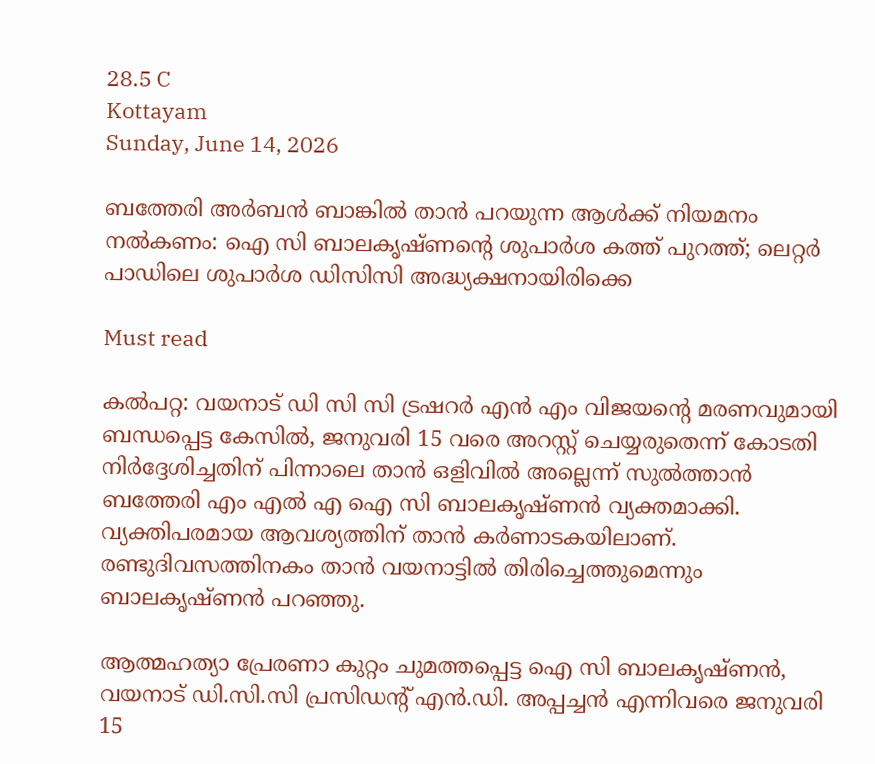28.5 C
Kottayam
Sunday, June 14, 2026

ബത്തേരി അര്‍ബന്‍ ബാങ്കില്‍ താന്‍ പറയുന്ന ആള്‍ക്ക് നിയമനം നല്‍കണം: ഐ സി ബാലകൃഷ്ണന്റെ ശുപാര്‍ശ കത്ത് പുറത്ത്; ലെറ്റര്‍ പാഡിലെ ശുപാര്‍ശ ഡിസിസി അദ്ധ്യക്ഷനായിരിക്കെ

Must read

കല്‍പറ്റ: വയനാട് ഡി സി സി ട്രഷറര്‍ എന്‍ എം വിജയന്റെ മരണവുമായി ബന്ധപ്പെട്ട കേസില്‍, ജനുവരി 15 വരെ അറസ്റ്റ് ചെയ്യരുതെന്ന് കോടതി നിര്‍ദ്ദേശിച്ചതിന് പിന്നാലെ താന്‍ ഒളിവില്‍ അല്ലെന്ന് സുല്‍ത്താന്‍ ബത്തേരി എം എല്‍ എ ഐ സി ബാലകൃഷ്ണന്‍ വ്യക്തമാക്കി. വ്യക്തിപരമായ ആവശ്യത്തിന് താന്‍ കര്‍ണാടകയിലാണ്. രണ്ടുദിവസത്തിനകം താന്‍ വയനാട്ടില്‍ തിരിച്ചെത്തുമെന്നും ബാലകൃഷ്ണന്‍ പറഞ്ഞു.

ആത്മഹത്യാ പ്രേരണാ കുറ്റം ചുമത്തപ്പെട്ട ഐ സി ബാലകൃഷ്ണന്‍, വയനാട് ഡി.സി.സി പ്രസിഡന്റ് എന്‍.ഡി. അപ്പച്ചന്‍ എന്നിവരെ ജനുവരി 15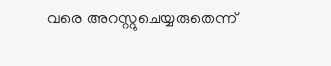വരെ അറസ്റ്റുചെയ്യരുതെന്ന്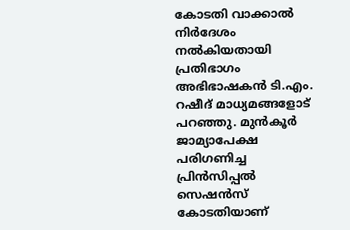കോടതി വാക്കാല്‍ നിര്‍ദേശം നല്‍കിയതായി പ്രതിഭാഗം അഭിഭാഷകന്‍ ടി.എം. റഷീദ് മാധ്യമങ്ങളോട് പറഞ്ഞു. മുന്‍കൂര്‍ ജാമ്യാപേക്ഷ പരിഗണിച്ച പ്രിന്‍സിപ്പല്‍ സെഷന്‍സ് കോടതിയാണ്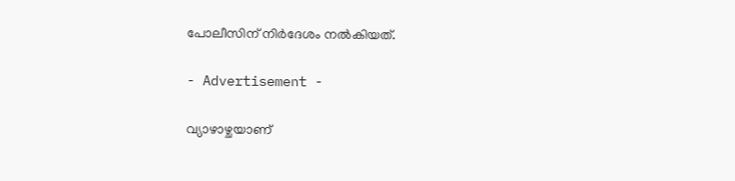പോലീസിന് നിര്‍ദേശം നല്‍കിയത്.

- Advertisement -

വ്യാഴാഴ്ചയാണ്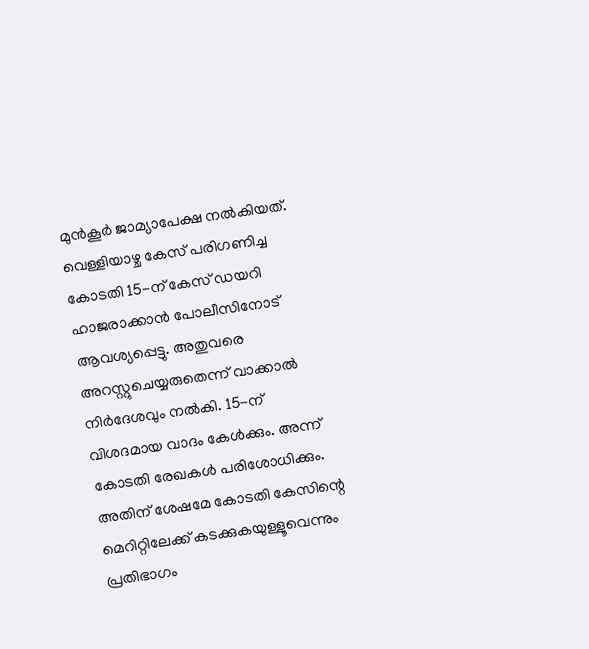മുന്‍കൂര്‍ ജാമ്യാപേക്ഷ നല്‍കിയത്. വെള്ളിയാഴ്ച കേസ് പരിഗണിച്ച കോടതി 15-ന് കേസ് ഡയറി ഹാജരാക്കാന്‍ പോലീസിനോട് ആവശ്യപ്പെട്ടു. അതുവരെ അറസ്റ്റുചെയ്യരുതെന്ന് വാക്കാല്‍ നിര്‍ദേശവും നല്‍കി. 15-ന് വിശദമായ വാദം കേള്‍ക്കും. അന്ന് കോടതി രേഖകള്‍ പരിശോധിക്കും. അതിന് ശേഷമേ കോടതി കേസിന്റെ മെറിറ്റിലേക്ക് കടക്കുകയുള്ളൂവെന്നും പ്രതിഭാഗം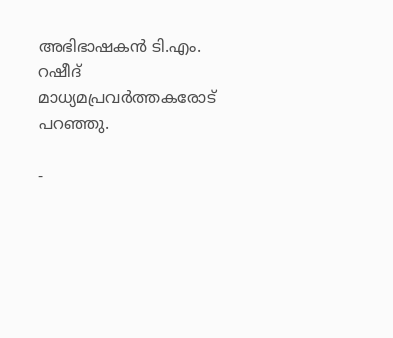അഭിഭാഷകന്‍ ടി.എം. റഷീദ് മാധ്യമപ്രവര്‍ത്തകരോട് പറഞ്ഞു.

-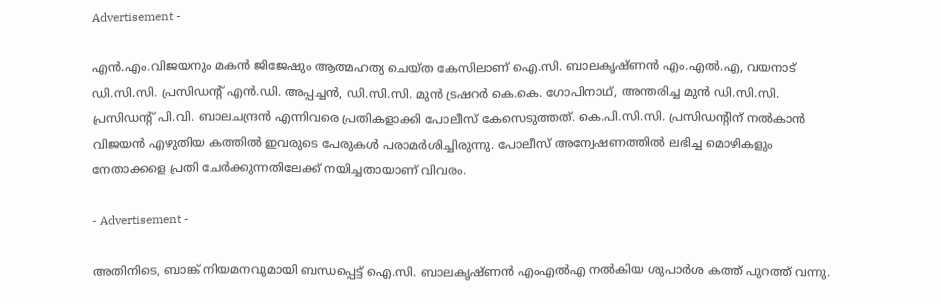Advertisement -

എന്‍.എം.വിജയനും മകന്‍ ജിജേഷും ആത്മഹത്യ ചെയ്ത കേസിലാണ് ഐ.സി. ബാലകൃഷ്ണന്‍ എം.എല്‍.എ, വയനാട് ഡി.സി.സി. പ്രസിഡന്റ് എന്‍.ഡി. അപ്പച്ചന്‍, ഡി.സി.സി. മുന്‍ ട്രഷറര്‍ കെ.കെ. ഗോപിനാഥ്, അന്തരിച്ച മുന്‍ ഡി.സി.സി. പ്രസിഡന്റ് പി.വി. ബാലചന്ദ്രന്‍ എന്നിവരെ പ്രതികളാക്കി പോലീസ് കേസെടുത്തത്. കെ.പി.സി.സി. പ്രസിഡന്റിന് നല്‍കാന്‍ വിജയന്‍ എഴുതിയ കത്തില്‍ ഇവരുടെ പേരുകള്‍ പരാമര്‍ശിച്ചിരുന്നു. പോലീസ് അന്വേഷണത്തില്‍ ലഭിച്ച മൊഴികളും നേതാക്കളെ പ്രതി ചേര്‍ക്കുന്നതിലേക്ക് നയിച്ചതായാണ് വിവരം.

- Advertisement -

അതിനിടെ, ബാങ്ക് നിയമനവുമായി ബന്ധപ്പെട്ട് ഐ.സി. ബാലകൃഷ്ണന്‍ എംഎല്‍എ നല്‍കിയ ശുപാര്‍ശ കത്ത് പുറത്ത് വന്നു.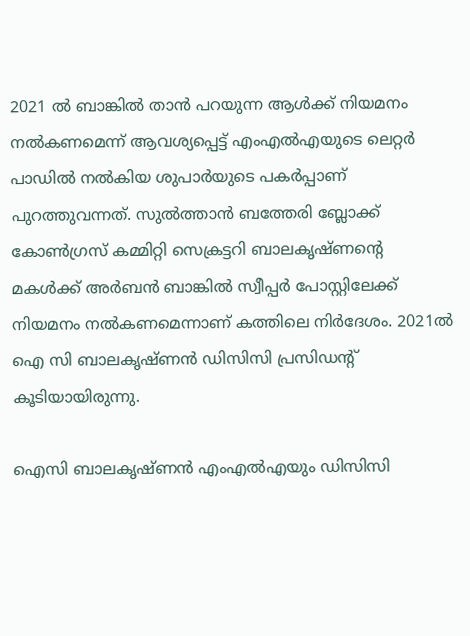2021 ല്‍ ബാങ്കില്‍ താന്‍ പറയുന്ന ആള്‍ക്ക് നിയമനം നല്‍കണമെന്ന് ആവശ്യപ്പെട്ട് എംഎല്‍എയുടെ ലെറ്റര്‍ പാഡില്‍ നല്‍കിയ ശുപാര്‍യുടെ പകര്‍പ്പാണ് പുറത്തുവന്നത്. സുല്‍ത്താന്‍ ബത്തേരി ബ്ലോക്ക് കോണ്‍ഗ്രസ് കമ്മിറ്റി സെക്രട്ടറി ബാലകൃഷ്ണന്റെ മകള്‍ക്ക് അര്‍ബന്‍ ബാങ്കില്‍ സ്വീപ്പര്‍ പോസ്റ്റിലേക്ക് നിയമനം നല്‍കണമെന്നാണ് കത്തിലെ നിര്‍ദേശം. 2021ല്‍ ഐ സി ബാലകൃഷ്ണന്‍ ഡിസിസി പ്രസിഡന്റ് കൂടിയായിരുന്നു.

ഐസി ബാലകൃഷ്ണന്‍ എംഎല്‍എയും ഡിസിസി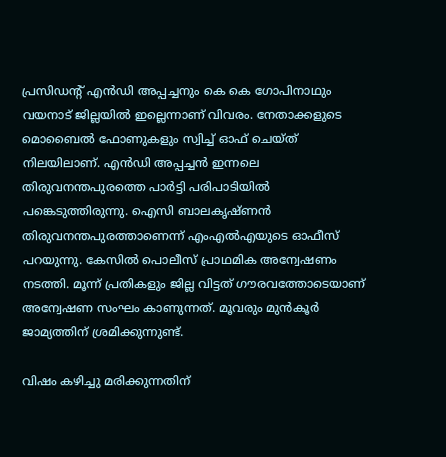പ്രസിഡന്റ് എന്‍ഡി അപ്പച്ചനും കെ കെ ഗോപിനാഥും വയനാട് ജില്ലയില്‍ ഇല്ലെന്നാണ് വിവരം. നേതാക്കളുടെ മൊബൈല്‍ ഫോണുകളും സ്വിച്ച് ഓഫ് ചെയ്ത് നിലയിലാണ്. എന്‍ഡി അപ്പച്ചന്‍ ഇന്നലെ തിരുവനന്തപുരത്തെ പാര്‍ട്ടി പരിപാടിയില്‍ പങ്കെടുത്തിരുന്നു. ഐസി ബാലകൃഷ്ണന്‍ തിരുവനന്തപുരത്താണെന്ന് എംഎല്‍എയുടെ ഓഫീസ് പറയുന്നു. കേസില്‍ പൊലീസ് പ്രാഥമിക അന്വേഷണം നടത്തി. മൂന്ന് പ്രതികളും ജില്ല വിട്ടത് ഗൗരവത്തോടെയാണ് അന്വേഷണ സംഘം കാണുന്നത്. മൂവരും മുന്‍കൂര്‍ ജാമ്യത്തിന് ശ്രമിക്കുന്നുണ്ട്.

വിഷം കഴിച്ചു മരിക്കുന്നതിന്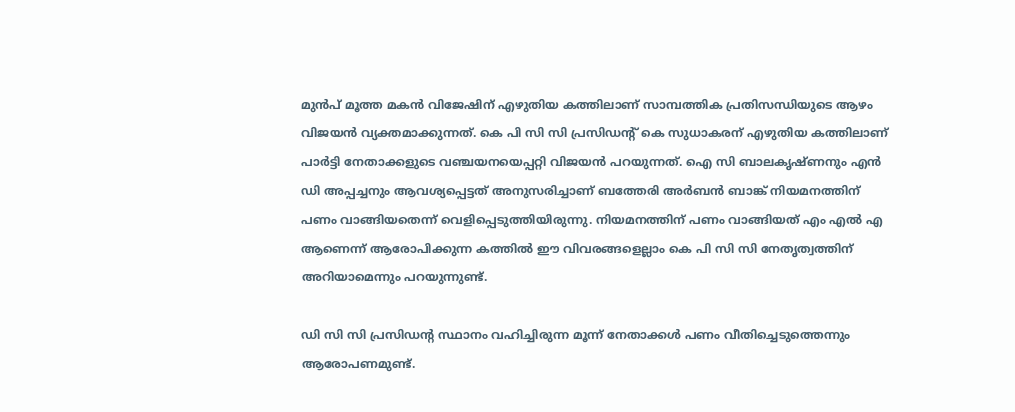മുന്‍പ് മൂത്ത മകന്‍ വിജേഷിന് എഴുതിയ കത്തിലാണ് സാമ്പത്തിക പ്രതിസന്ധിയുടെ ആഴം വിജയന്‍ വ്യക്തമാക്കുന്നത്. കെ പി സി സി പ്രസിഡന്റ് കെ സുധാകരന് എഴുതിയ കത്തിലാണ് പാര്‍ട്ടി നേതാക്കളുടെ വഞ്ചയനയെപ്പറ്റി വിജയന്‍ പറയുന്നത്. ഐ സി ബാലകൃഷ്ണനും എന്‍ ഡി അപ്പച്ചനും ആവശ്യപ്പെട്ടത് അനുസരിച്ചാണ് ബത്തേരി അര്‍ബന്‍ ബാങ്ക് നിയമനത്തിന് പണം വാങ്ങിയതെന്ന് വെളിപ്പെടുത്തിയിരുന്നു. നിയമനത്തിന് പണം വാങ്ങിയത് എം എല്‍ എ ആണെന്ന് ആരോപിക്കുന്ന കത്തില്‍ ഈ വിവരങ്ങളെല്ലാം കെ പി സി സി നേതൃത്വത്തിന് അറിയാമെന്നും പറയുന്നുണ്ട്.

ഡി സി സി പ്രസിഡന്റ സ്ഥാനം വഹിച്ചിരുന്ന മൂന്ന് നേതാക്കള്‍ പണം വീതിച്ചെടുത്തെന്നും ആരോപണമുണ്ട്.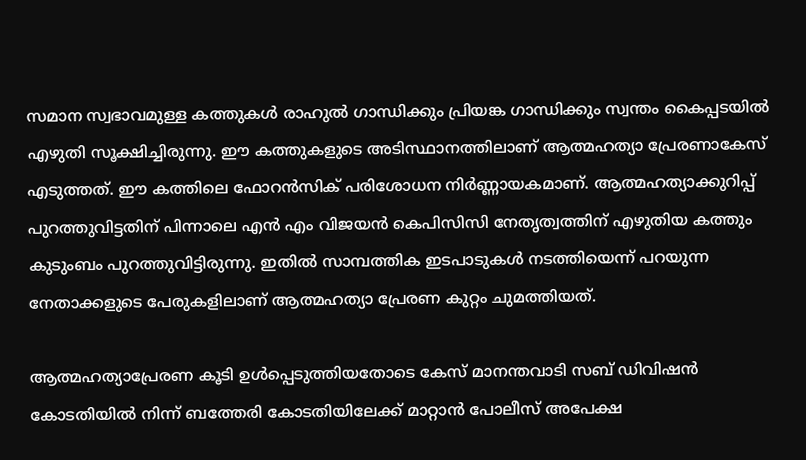സമാന സ്വഭാവമുള്ള കത്തുകള്‍ രാഹുല്‍ ഗാന്ധിക്കും പ്രിയങ്ക ഗാന്ധിക്കും സ്വന്തം കൈപ്പടയില്‍ എഴുതി സൂക്ഷിച്ചിരുന്നു. ഈ കത്തുകളുടെ അടിസ്ഥാനത്തിലാണ് ആത്മഹത്യാ പ്രേരണാകേസ് എടുത്തത്. ഈ കത്തിലെ ഫോറന്‍സിക് പരിശോധന നിര്‍ണ്ണായകമാണ്. ആത്മഹത്യാക്കുറിപ്പ് പുറത്തുവിട്ടതിന് പിന്നാലെ എന്‍ എം വിജയന്‍ കെപിസിസി നേതൃത്വത്തിന് എഴുതിയ കത്തും കുടുംബം പുറത്തുവിട്ടിരുന്നു. ഇതില്‍ സാമ്പത്തിക ഇടപാടുകള്‍ നടത്തിയെന്ന് പറയുന്ന നേതാക്കളുടെ പേരുകളിലാണ് ആത്മഹത്യാ പ്രേരണ കുറ്റം ചുമത്തിയത്.

ആത്മഹത്യാപ്രേരണ കൂടി ഉള്‍പ്പെടുത്തിയതോടെ കേസ് മാനന്തവാടി സബ് ഡിവിഷന്‍ കോടതിയില്‍ നിന്ന് ബത്തേരി കോടതിയിലേക്ക് മാറ്റാന്‍ പോലീസ് അപേക്ഷ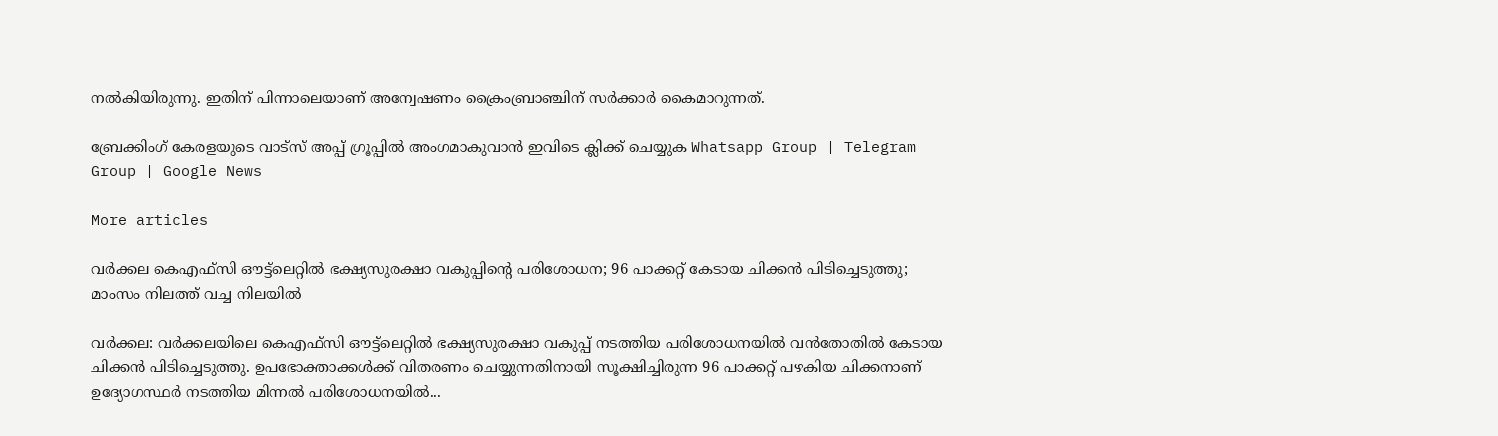നല്‍കിയിരുന്നു. ഇതിന് പിന്നാലെയാണ് അന്വേഷണം ക്രൈംബ്രാഞ്ചിന് സര്‍ക്കാര്‍ കൈമാറുന്നത്.

ബ്രേക്കിംഗ് കേരളയുടെ വാട്സ് അപ്പ് ഗ്രൂപ്പിൽ അംഗമാകുവാൻ ഇവിടെ ക്ലിക്ക് ചെയ്യുക Whatsapp Group | Telegram Group | Google News

More articles

വർക്കല കെഎഫ്സി ഔട്ട്‌ലെറ്റിൽ ഭക്ഷ്യസുരക്ഷാ വകുപ്പിന്റെ പരിശോധന; 96 പാക്കറ്റ് കേടായ ചിക്കൻ പിടിച്ചെടുത്തു; മാംസം നിലത്ത് വച്ച നിലയിൽ

വർക്കല: വർക്കലയിലെ കെഎഫ്സി ഔട്ട്‌ലെറ്റിൽ ഭക്ഷ്യസുരക്ഷാ വകുപ്പ് നടത്തിയ പരിശോധനയിൽ വൻതോതിൽ കേടായ ചിക്കൻ പിടിച്ചെടുത്തു. ഉപഭോക്താക്കൾക്ക് വിതരണം ചെയ്യുന്നതിനായി സൂക്ഷിച്ചിരുന്ന 96 പാക്കറ്റ് പഴകിയ ചിക്കനാണ് ഉദ്യോഗസ്ഥർ നടത്തിയ മിന്നൽ പരിശോധനയിൽ...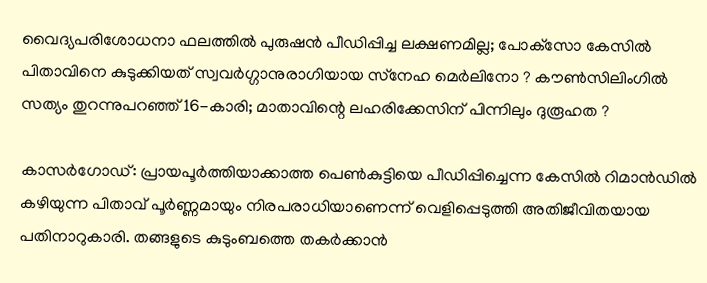വൈദ്യപരിശോധനാ ഫലത്തിൽ പുരുഷന്‍ പീഡിപ്പിച്ച ലക്ഷണമില്ല; പോക്‌സോ കേസില്‍ പിതാവിനെ കുടുക്കിയത് സ്വവര്‍ഗ്ഗാനുരാഗിയായ സ്‌നേഹ മെര്‍ലിനോ ? കൗണ്‍സിലിംഗില്‍ സത്യം തുറന്നുപറഞ്ഞ് 16-കാരി; മാതാവിന്റെ ലഹരിക്കേസിന് പിന്നിലും ദുരൂഹത ?

കാസര്‍ഗോഡ്: പ്രായപൂര്‍ത്തിയാക്കാത്ത പെണ്‍കുട്ടിയെ പീഡിപ്പിച്ചെന്ന കേസില്‍ റിമാന്‍ഡില്‍ കഴിയുന്ന പിതാവ് പൂര്‍ണ്ണമായും നിരപരാധിയാണെന്ന് വെളിപ്പെടുത്തി അതിജീവിതയായ പതിനാറുകാരി. തങ്ങളുടെ കുടുംബത്തെ തകര്‍ക്കാന്‍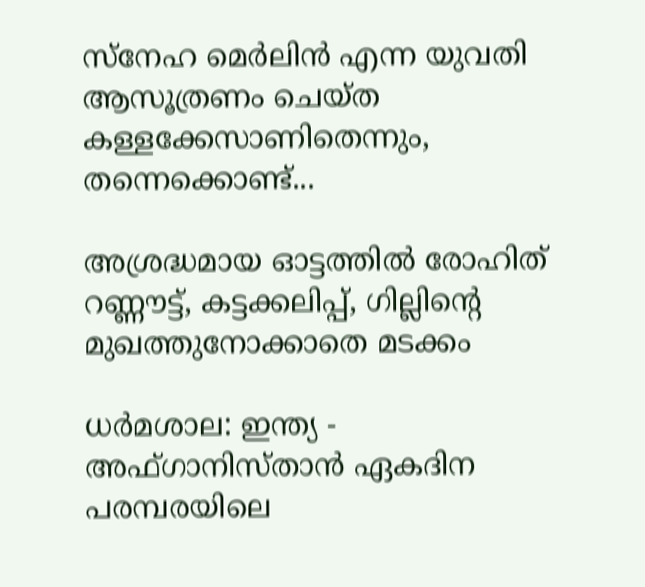സ്‌നേഹ മെര്‍ലിന്‍ എന്ന യുവതി ആസൂത്രണം ചെയ്ത കള്ളക്കേസാണിതെന്നും, തന്നെക്കൊണ്ട്...

അശ്രദ്ധമായ ഓട്ടത്തിൽ രോഹിത് റണ്ണൗട്ട്, കട്ടക്കലിപ്പ്, ഗില്ലിന്റെ മുഖത്തുനോക്കാതെ മടക്കം

ധർമശാല: ഇന്ത്യ - അഫ്ഗാനിസ്താൻ ഏകദിന പരമ്പരയിലെ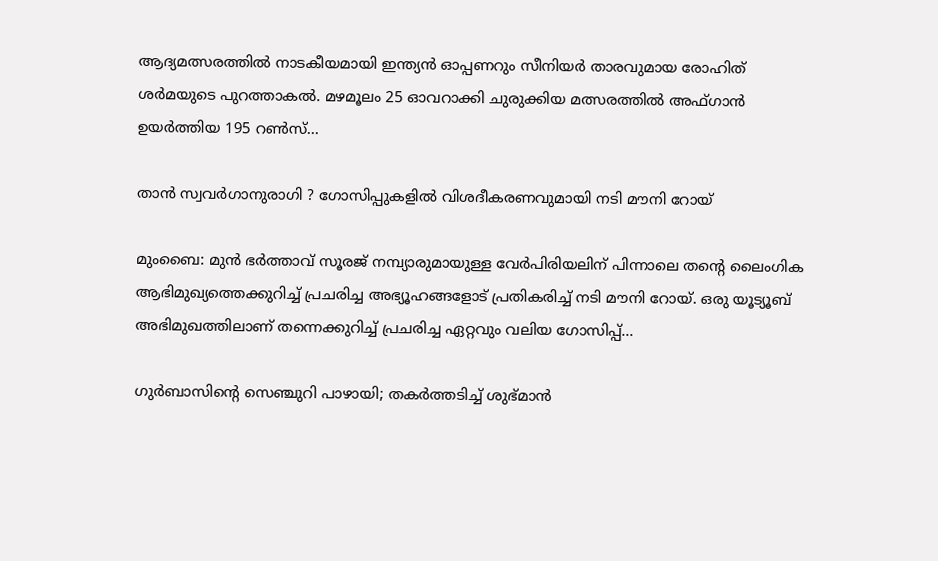ആദ്യമത്സരത്തിൽ നാടകീയമായി ഇന്ത്യൻ ഓപ്പണറും സീനിയർ താരവുമായ രോഹിത് ശർമയുടെ പുറത്താകൽ. മഴമൂലം 25 ഓവറാക്കി ചുരുക്കിയ മത്സരത്തിൽ അഫ്ഗാൻ ഉയർത്തിയ 195 റൺസ്...

താൻ സ്വവർഗാനുരാഗി ? ഗോസിപ്പുകളിൽ വിശദീകരണവുമായി നടി മൗനി റോയ്

മുംബൈ: മുൻ ഭർത്താവ് സൂരജ് നമ്പ്യാരുമായുള്ള വേർപിരിയലിന് പിന്നാലെ തന്റെ ലൈംഗിക ആഭിമുഖ്യത്തെക്കുറിച്ച് പ്രചരിച്ച അഭ്യൂഹങ്ങളോട് പ്രതികരിച്ച് നടി മൗനി റോയ്. ഒരു യൂട്യൂബ് അഭിമുഖത്തിലാണ് തന്നെക്കുറിച്ച് പ്രചരിച്ച ഏറ്റവും വലിയ ഗോസിപ്പ്...

ഗുർബാസിന്റെ സെഞ്ചുറി പാഴായി; തകർത്തടിച്ച് ശുഭ്മാൻ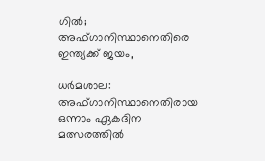ഗിൽ; അഫ്ഗാനിസ്ഥാനെതിരെ ഇന്ത്യക്ക് ജയം,

ധർമശാല: അഫ്ഗാനിസ്ഥാനെതിരായ ഒന്നാം ഏകദിന മത്സരത്തിൽ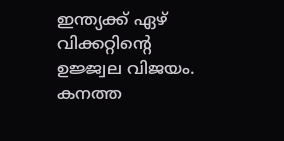ഇന്ത്യക്ക് ഏഴ് വിക്കറ്റിന്റെ ഉജ്ജ്വല വിജയം. കനത്ത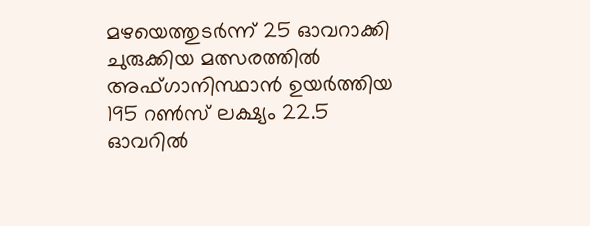മഴയെത്തുടർന്ന് 25 ഓവറാക്കി ചുരുക്കിയ മത്സരത്തിൽ അഫ്ഗാനിസ്ഥാൻ ഉയർത്തിയ 195 റൺസ് ലക്ഷ്യം 22.5 ഓവറിൽ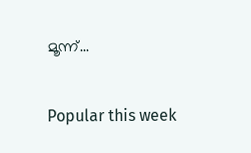മൂന്ന്...

Popular this week